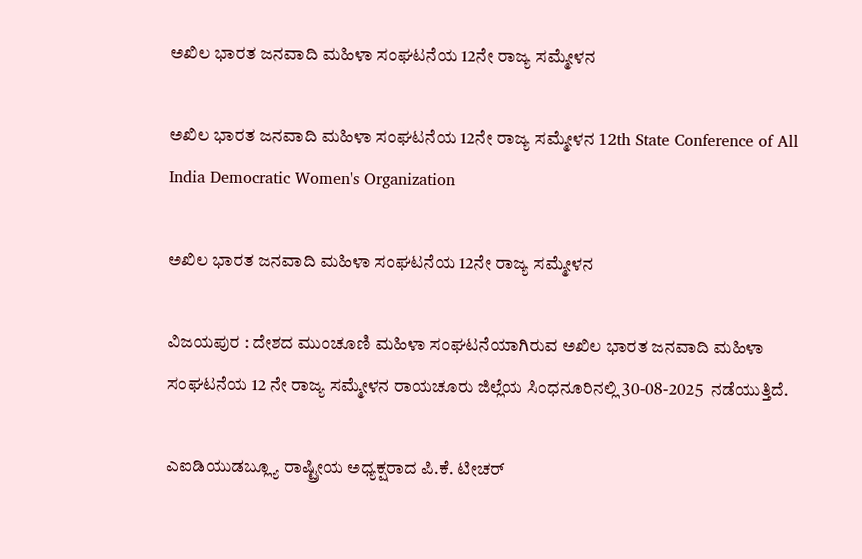ಅಖಿಲ ಭಾರತ ಜನವಾದಿ ಮಹಿಳಾ ಸಂಘಟನೆಯ 12ನೇ ರಾಜ್ಯ ಸಮ್ಮೇಳನ

ಅಖಿಲ ಭಾರತ ಜನವಾದಿ ಮಹಿಳಾ ಸಂಘಟನೆಯ 12ನೇ ರಾಜ್ಯ ಸಮ್ಮೇಳನ 12th State Conference of All India Democratic Women's Organization

ಅಖಿಲ ಭಾರತ ಜನವಾದಿ ಮಹಿಳಾ ಸಂಘಟನೆಯ 12ನೇ ರಾಜ್ಯ ಸಮ್ಮೇಳನ

ವಿಜಯಪುರ : ದೇಶದ ಮುಂಚೂಣಿ ಮಹಿಳಾ ಸಂಘಟನೆಯಾಗಿರುವ ಅಖಿಲ ಭಾರತ ಜನವಾದಿ ಮಹಿಳಾ ಸಂಘಟನೆಯ 12 ನೇ ರಾಜ್ಯ ಸಮ್ಮೇಳನ ರಾಯಚೂರು ಜಿಲ್ಲೆಯ ಸಿಂಧನೂರಿನಲ್ಲಿ 30-08-2025  ನಡೆಯುತ್ತಿದೆ.

ಎಐಡಿಯುಡಬ್ಲ್ಯೂ ರಾಷ್ಟ್ರೀಯ ಅಧ್ಯಕ್ಷರಾದ ಪಿ.ಕೆ. ಟೀಚರ್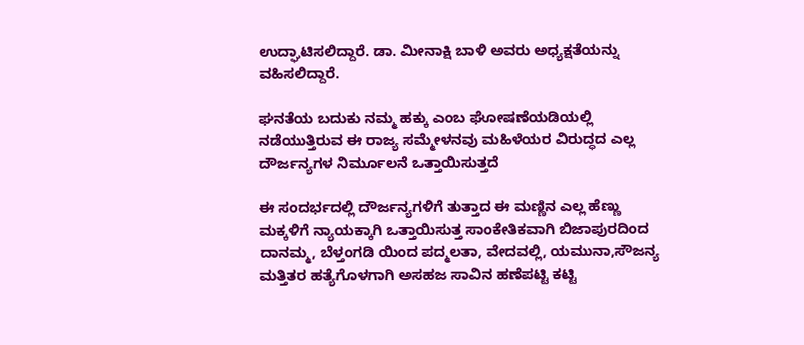ಉದ್ಘಾಟಿಸಲಿದ್ದಾರೆ. ಡಾ. ಮೀನಾಕ್ಷಿ ಬಾಳಿ ಅವರು ಅಧ್ಯಕ್ಷತೆಯನ್ನು ವಹಿಸಲಿದ್ದಾರೆ.

ಘನತೆಯ ಬದುಕು ನಮ್ಮ ಹಕ್ಕು ಎಂಬ ಘೋಷಣೆಯಡಿಯಲ್ಲಿ ನಡೆಯುತ್ತಿರುವ ಈ ರಾಜ್ಯ ಸಮ್ಮೇಳನವು ಮಹಿಳೆಯರ ವಿರುದ್ಧದ ಎಲ್ಲ ದೌರ್ಜನ್ಯಗಳ ನಿರ್ಮೂಲನೆ ಒತ್ತಾಯಿಸುತ್ತದೆ

ಈ ಸಂದರ್ಭದಲ್ಲಿ ದೌರ್ಜನ್ಯಗಳಿಗೆ ತುತ್ತಾದ ಈ ಮಣ್ಣಿನ ಎಲ್ಲ ಹೆಣ್ಣು ಮಕ್ಕಳಿಗೆ ನ್ಯಾಯಕ್ಕಾಗಿ ಒತ್ತಾಯಿಸುತ್ತ ಸಾಂಕೇತಿಕವಾಗಿ ಬಿಜಾಪುರದಿಂದ ದಾನಮ್ಮ, ಬೆಳ್ತಂಗಡಿ ಯಿಂದ ಪದ್ಮಲತಾ, ವೇದವಲ್ಲಿ, ಯಮುನಾ,ಸೌಜನ್ಯ ಮತ್ತಿತರ ಹತ್ಯೆಗೊಳಗಾಗಿ ಅಸಹಜ ಸಾವಿನ ಹಣೆಪಟ್ಟಿ ಕಟ್ಟಿ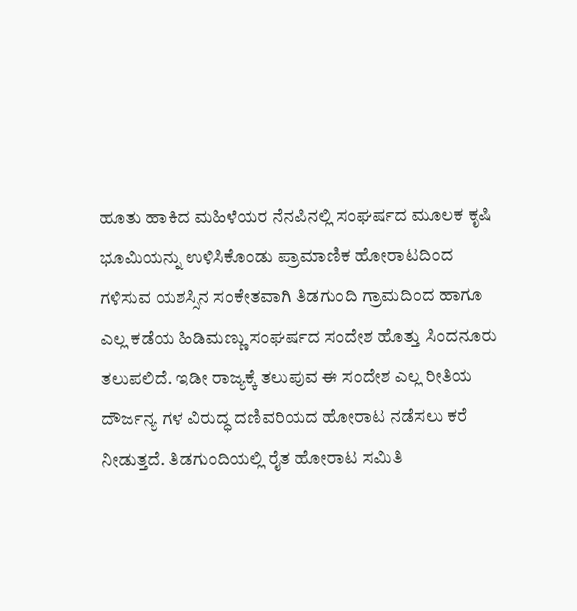ಹೂತು ಹಾಕಿದ ಮಹಿಳೆಯರ ನೆನಪಿನಲ್ಲಿ ಸಂಘರ್ಷದ ಮೂಲಕ ಕೃಷಿ ಭೂಮಿಯನ್ನು ಉಳಿಸಿಕೊಂಡು ಪ್ರಾಮಾಣಿಕ ಹೋರಾಟದಿಂದ ಗಳಿಸುವ ಯಶಸ್ಸಿನ ಸಂಕೇತವಾಗಿ ತಿಡಗುಂದಿ ಗ್ರಾಮದಿಂದ ಹಾಗೂ ಎಲ್ಲ ಕಡೆಯ ಹಿಡಿಮಣ್ಣು ಸಂಘರ್ಷದ ಸಂದೇಶ ಹೊತ್ತು ಸಿಂದನೂರು ತಲುಪಲಿದೆ. ಇಡೀ ರಾಜ್ಯಕ್ಕೆ ತಲುಪುವ ಈ ಸಂದೇಶ ಎಲ್ಲ ರೀತಿಯ ದೌರ್ಜನ್ಯ ಗಳ ವಿರುದ್ಧ ದಣಿವರಿಯದ ಹೋರಾಟ ನಡೆಸಲು ಕರೆ ನೀಡುತ್ತದೆ. ತಿಡಗುಂದಿಯಲ್ಲಿ ರೈತ ಹೋರಾಟ ಸಮಿತಿ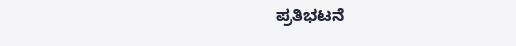ಪ್ರತಿಭಟನೆ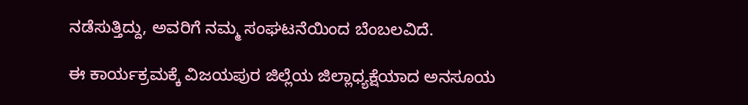ನಡೆಸುತ್ತಿದ್ದು, ಅವರಿಗೆ ನಮ್ಮ ಸಂಘಟನೆಯಿಂದ ಬೆಂಬಲವಿದೆ.

ಈ ಕಾರ್ಯಕ್ರಮಕ್ಕೆ ವಿಜಯಪುರ ಜಿಲ್ಲೆಯ ಜಿಲ್ಲಾಧ್ಯಕ್ಷೆಯಾದ ಅನಸೂಯ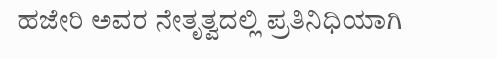ಹಜೇರಿ ಅವರ ನೇತೃತ್ವದಲ್ಲಿ ಪ್ರತಿನಿಧಿಯಾಗಿ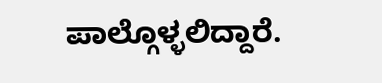ಪಾಲ್ಗೊಳ್ಳಲಿದ್ದಾರೆ.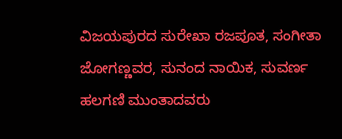ವಿಜಯಪುರದ ಸುರೇಖಾ ರಜಪೂತ, ಸಂಗೀತಾ ಜೋಗಣ್ಣವರ, ಸುನಂದ ನಾಯಿಕ, ಸುವರ್ಣ ಹಲಗಣಿ ಮುಂತಾದವರು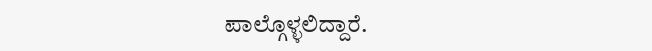ಪಾಲ್ಗೊಳ್ಳಲಿದ್ದಾರೆ.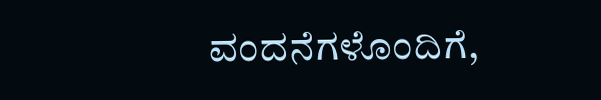ವಂದನೆಗಳೊಂದಿಗೆ,